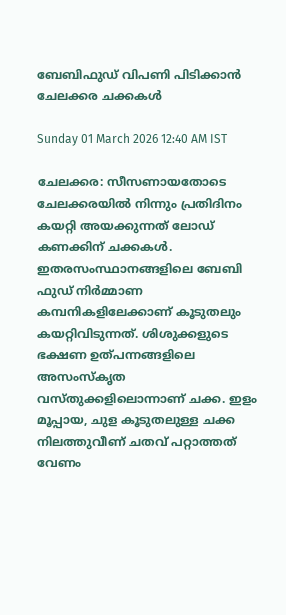ബേബിഫുഡ് വിപണി പിടിക്കാൻ ചേലക്കര ചക്കകൾ

Sunday 01 March 2026 12:40 AM IST

ചേലക്കര: സീസണായതോടെ ചേലക്കരയിൽ നിന്നും പ്രതിദിനം കയറ്റി അയക്കുന്നത് ലോഡ് കണക്കിന് ചക്കകൾ. ഇതരസംസ്ഥാനങ്ങളിലെ ബേബി ഫുഡ് നിർമ്മാണ കമ്പനികളിലേക്കാണ് കൂടുതലും കയറ്റിവിടുന്നത്. ശിശുക്കളുടെ ഭക്ഷണ ഉത്പന്നങ്ങളിലെ അസംസ്‌കൃത വസ്തുക്കളിലൊന്നാണ് ചക്ക. ഇളം മൂപ്പായ, ചുള കൂടുതലുള്ള ചക്ക നിലത്തുവീണ് ചതവ് പറ്റാത്തത് വേണം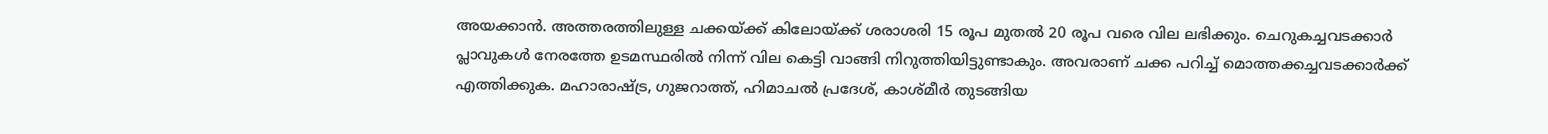അയക്കാൻ. അത്തരത്തിലുള്ള ചക്കയ്ക്ക് കിലോയ്ക്ക് ശരാശരി 15 രൂപ മുതൽ 20 രൂപ വരെ വില ലഭിക്കും. ചെറുകച്ചവടക്കാർ പ്ലാവുകൾ നേരത്തേ ഉടമസ്ഥരിൽ നിന്ന് വില കെട്ടി വാങ്ങി നിറുത്തിയിട്ടുണ്ടാകും. അവരാണ് ചക്ക പറിച്ച് മൊത്തക്കച്ചവടക്കാർക്ക് എത്തിക്കുക. മഹാരാഷ്ട്ര, ഗുജറാത്ത്, ഹിമാചൽ പ്രദേശ്, കാശ്മീർ തുടങ്ങിയ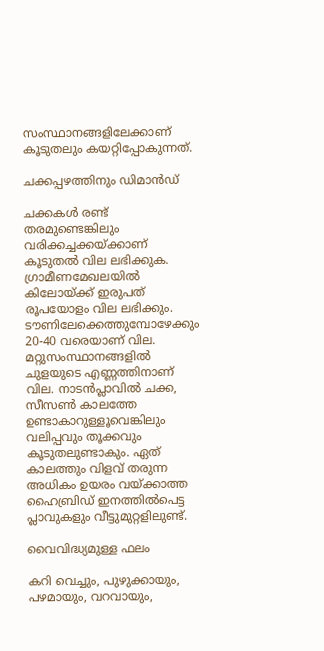സംസ്ഥാനങ്ങളിലേക്കാണ് കൂടുതലും കയറ്റിപ്പോകുന്നത്.

ചക്കപ്പഴത്തിനും ഡിമാൻഡ്

ചക്കകൾ രണ്ട് തരമുണ്ടെങ്കിലും വരിക്കച്ചക്കയ്ക്കാണ് കൂടുതൽ വില ലഭിക്കുക. ഗ്രാമീണമേഖലയിൽ കിലോയ്ക്ക് ഇരുപത് രൂപയോളം വില ലഭിക്കും. ടൗണിലേക്കെത്തുമ്പോഴേക്കും 20-40 വരെയാണ് വില. മറ്റുസംസ്ഥാനങ്ങളിൽ ചുളയുടെ എണ്ണത്തിനാണ് വില. നാടൻപ്ലാവിൽ ചക്ക, സീസൺ കാലത്തേ ഉണ്ടാകാറുള്ളൂവെങ്കിലും വലിപ്പവും തൂക്കവും കൂടുതലുണ്ടാകും. ഏത് കാലത്തും വിളവ് തരുന്ന അധികം ഉയരം വയ്ക്കാത്ത ഹൈബ്രിഡ് ഇനത്തിൽപെട്ട പ്ലാവുകളും വീട്ടുമുറ്റളിലുണ്ട്.

വൈവിദ്ധ്യമുള്ള ഫലം

കറി വെച്ചും, പുഴുക്കായും, പഴമായും, വറവായും,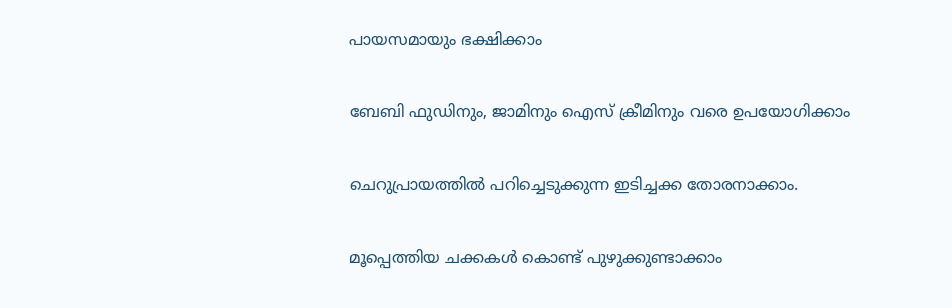പായസമായും ഭക്ഷിക്കാം

ബേബി ഫുഡിനും, ജാമിനും ഐസ് ക്രീമിനും വരെ ഉപയോഗിക്കാം

ചെറുപ്രായത്തിൽ പറിച്ചെടുക്കുന്ന ഇടിച്ചക്ക തോരനാക്കാം.

മൂപ്പെത്തിയ ചക്കകൾ കൊണ്ട് പുഴുക്കുണ്ടാക്കാം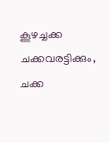കൂഴച്ചക്ക ചക്കവരട്ടിക്കും, ചക്ക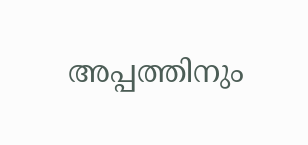അപ്പത്തിനും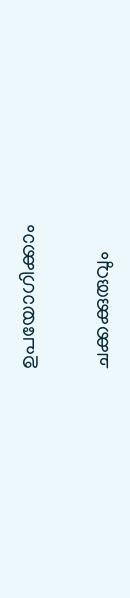ഉപയോഗിക്കാം

ചക്കക്കുരുവും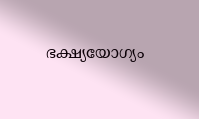ഭക്ഷ്യയോഗ്യം